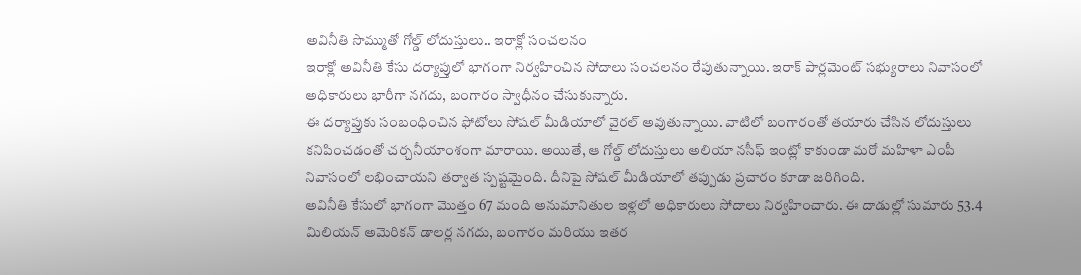అవినీతి సొమ్ముతో గోల్డ్ లోదుస్తులు.. ఇరాక్లో సంచలనం
ఇరాక్లో అవినీతి కేసు దర్యాప్తులో భాగంగా నిర్వహించిన సోదాలు సంచలనం రేపుతున్నాయి. ఇరాక్ పార్లమెంట్ సభ్యురాలు నివాసంలో అధికారులు భారీగా నగదు, బంగారం స్వాధీనం చేసుకున్నారు.
ఈ దర్యాప్తుకు సంబంధించిన ఫోటోలు సోషల్ మీడియాలో వైరల్ అవుతున్నాయి. వాటిలో బంగారంతో తయారు చేసిన లోదుస్తులు కనిపించడంతో చర్చనీయాంశంగా మారాయి. అయితే, ఆ గోల్డ్ లోదుస్తులు అలియా నసీఫ్ ఇంట్లో కాకుండా మరో మహిళా ఎంపీ నివాసంలో లభించాయని తర్వాత స్పష్టమైంది. దీనిపై సోషల్ మీడియాలో తప్పుడు ప్రచారం కూడా జరిగింది.
అవినీతి కేసులో భాగంగా మొత్తం 67 మంది అనుమానితుల ఇళ్లలో అధికారులు సోదాలు నిర్వహించారు. ఈ దాడుల్లో సుమారు 53.4 మిలియన్ అమెరికన్ డాలర్ల నగదు, బంగారం మరియు ఇతర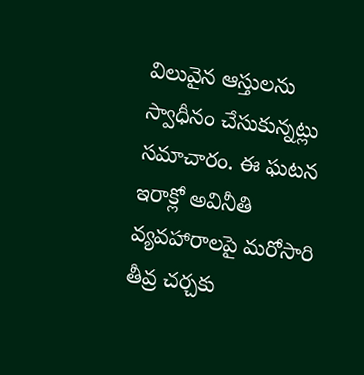విలువైన ఆస్తులను స్వాధీనం చేసుకున్నట్లు సమాచారం. ఈ ఘటన ఇరాక్లో అవినీతి వ్యవహారాలపై మరోసారి తీవ్ర చర్చకు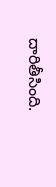దారితీసింది.